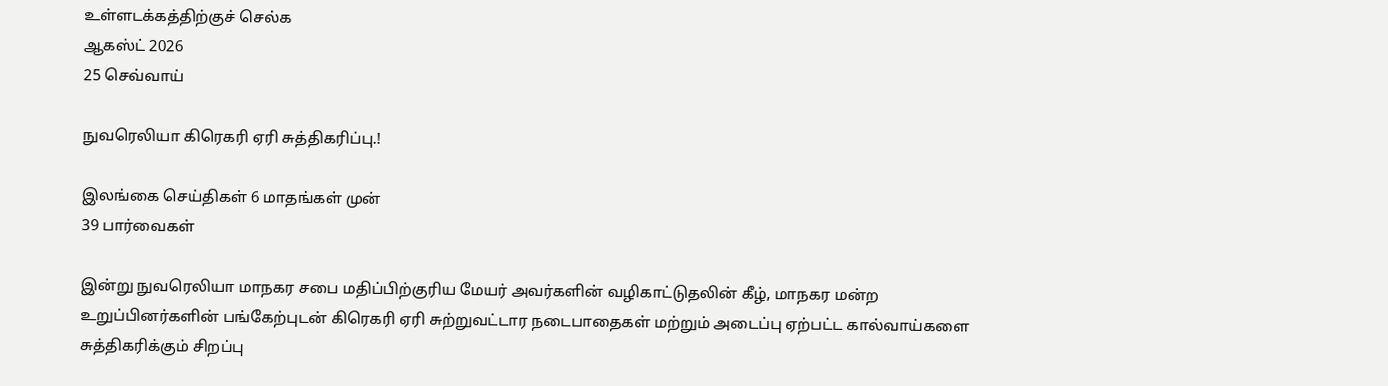உள்ளடக்கத்திற்குச் செல்க
ஆகஸ்ட் 2026
25 செவ்வாய்

நுவரெலியா கிரெகரி ஏரி சுத்திகரிப்பு.!

இலங்கை செய்திகள் 6 மாதங்கள் முன்
39 பார்வைகள்

இன்று நுவரெலியா மாநகர சபை மதிப்பிற்குரிய மேயர் அவர்களின் வழிகாட்டுதலின் கீழ், மாநகர மன்ற உறுப்பினர்களின் பங்கேற்புடன் கிரெகரி ஏரி சுற்றுவட்டார நடைபாதைகள் மற்றும் அடைப்பு ஏற்பட்ட கால்வாய்களை சுத்திகரிக்கும் சிறப்பு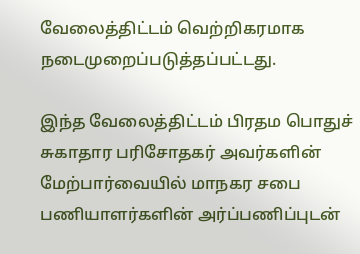வேலைத்திட்டம் வெற்றிகரமாக நடைமுறைப்படுத்தப்பட்டது.

இந்த வேலைத்திட்டம் பிரதம பொதுச் சுகாதார பரிசோதகர் அவர்களின் மேற்பார்வையில் மாநகர சபை பணியாளர்களின் அர்ப்பணிப்புடன்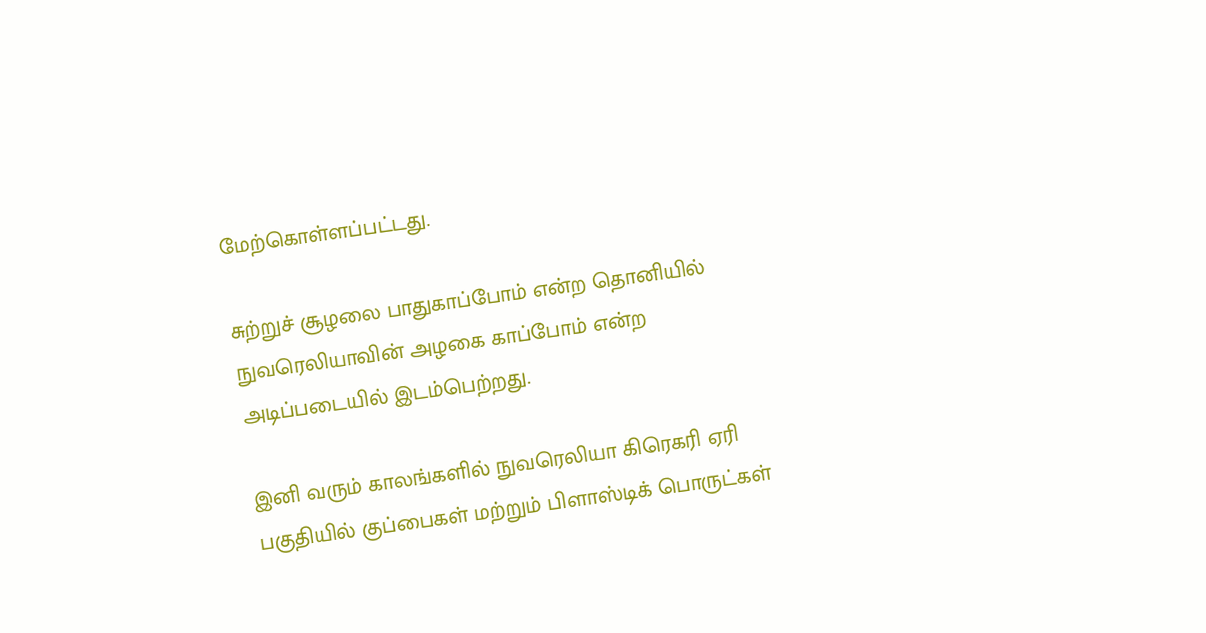மேற்கொள்ளப்பட்டது.

சுற்றுச் சூழலை பாதுகாப்போம் என்ற தொனியில் நுவரெலியாவின் அழகை காப்போம் என்ற அடிப்படையில் இடம்பெற்றது.

இனி வரும் காலங்களில் நுவரெலியா கிரெகரி ஏரி பகுதியில் குப்பைகள் மற்றும் பிளாஸ்டிக் பொருட்கள்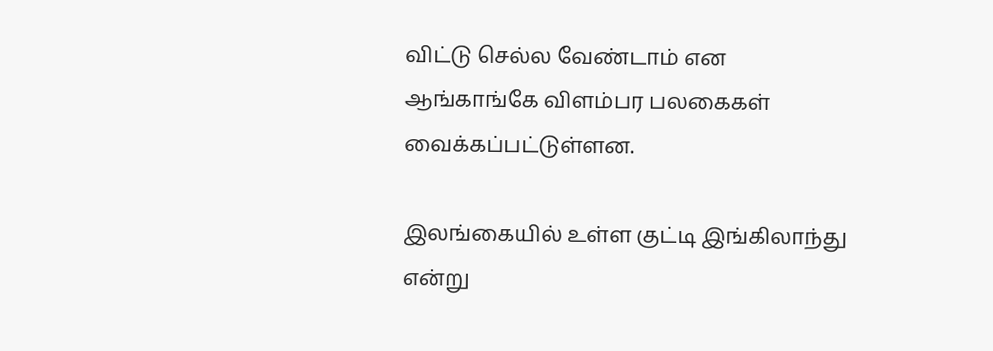விட்டு செல்ல வேண்டாம் என ஆங்காங்கே விளம்பர பலகைகள் வைக்கப்பட்டுள்ளன.

இலங்கையில் உள்ள குட்டி இங்கிலாந்து என்று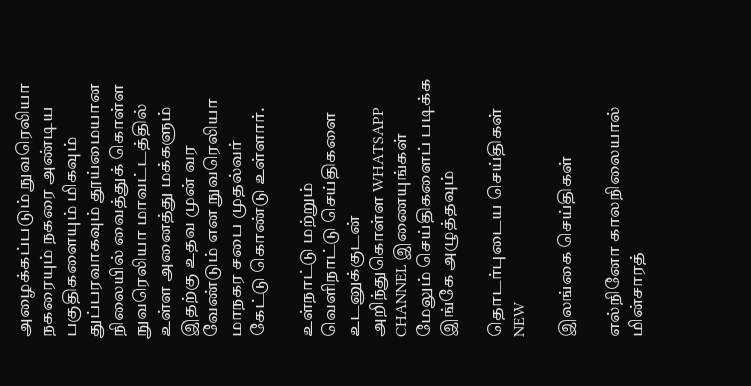அழைக்கப்படும் நுவரெலியா நகரையும் நகரை அண்டிய பகுதிகளையும் மிகவும் துப்பரவாகவும் தூய்மையான நிலையில் வைத்துக் கொள்ள நுவரெலியா மாவட்டத்தில் உள்ள அனைத்து மக்களும் இதற்கு உதவ முன் வர வேண்டும் என நுவரெலியா மாநகர சபை முதல்வர் கேட்டு கொண்டு உள்ளார்.

உள்நாட்டு மற்றும் வெளிநாட்டு செய்திகளை உடனுக்குடன் அறிந்துகொள்ள WHATSAPP CHANNEL இணையுங்கள்
மேலும் செய்திகளைப் படிக்க இங்கே அழுத்தவும்

தொடர்புடைய செய்திகள் NEW

இலங்கை செய்திகள்

எல்நினோ காலநிலையால் மின்சாரத்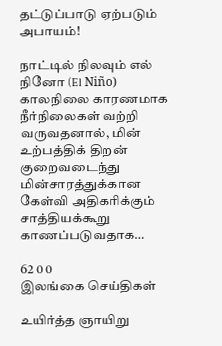தட்டுப்பாடு ஏற்படும் அபாயம்!

நாட்டில் நிலவும் எல் நினோ (El Niño) காலநிலை காரணமாக நீர்நிலைகள் வற்றி வருவதனால், மின் உற்பத்திக் திறன் குறைவடைந்து மின்சாரத்துக்கான கேள்வி அதிகரிக்கும் சாத்தியக்கூறு காணப்படுவதாக…

62 0 0
இலங்கை செய்திகள்

உயிர்த்த ஞாயிறு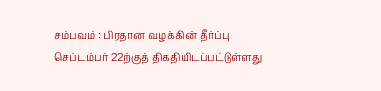சம்பவம் : பிரதான வழக்கின் தீர்ப்பு செப்டம்பர் 22ற்குத் திகதியிடப்பட்டுள்ளது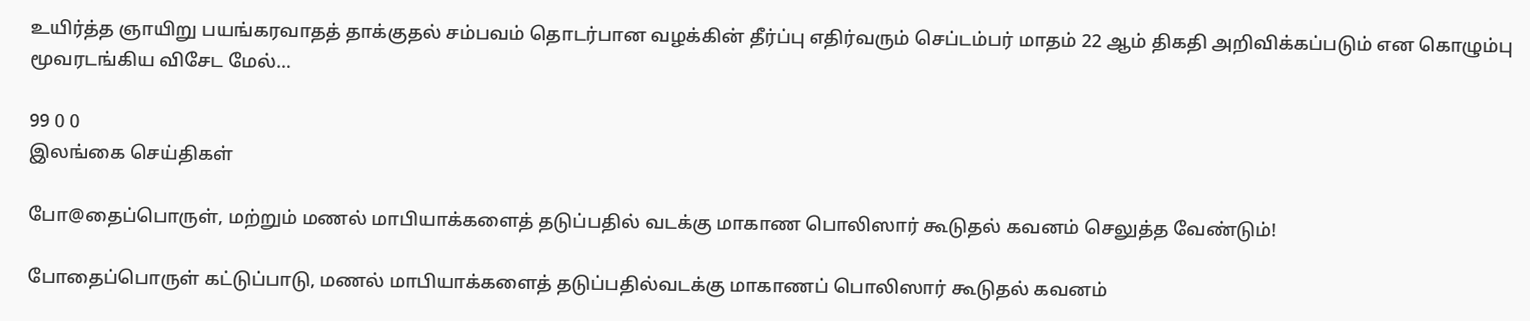உயிர்த்த ஞாயிறு பயங்கரவாதத் தாக்குதல் சம்பவம் தொடர்பான வழக்கின் தீர்ப்பு எதிர்வரும் செப்டம்பர் மாதம் 22 ஆம் திகதி அறிவிக்கப்படும் என கொழும்பு மூவரடங்கிய விசேட மேல்…

99 0 0
இலங்கை செய்திகள்

போ@தைப்பொருள், மற்றும் மணல் மாபியாக்களைத் தடுப்பதில் வடக்கு மாகாண பொலிஸார் கூடுதல் கவனம் செலுத்த வேண்டும்!

போதைப்பொருள் கட்டுப்பாடு, மணல் மாபியாக்களைத் தடுப்பதில்வடக்கு மாகாணப் பொலிஸார் கூடுதல் கவனம்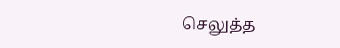செலுத்த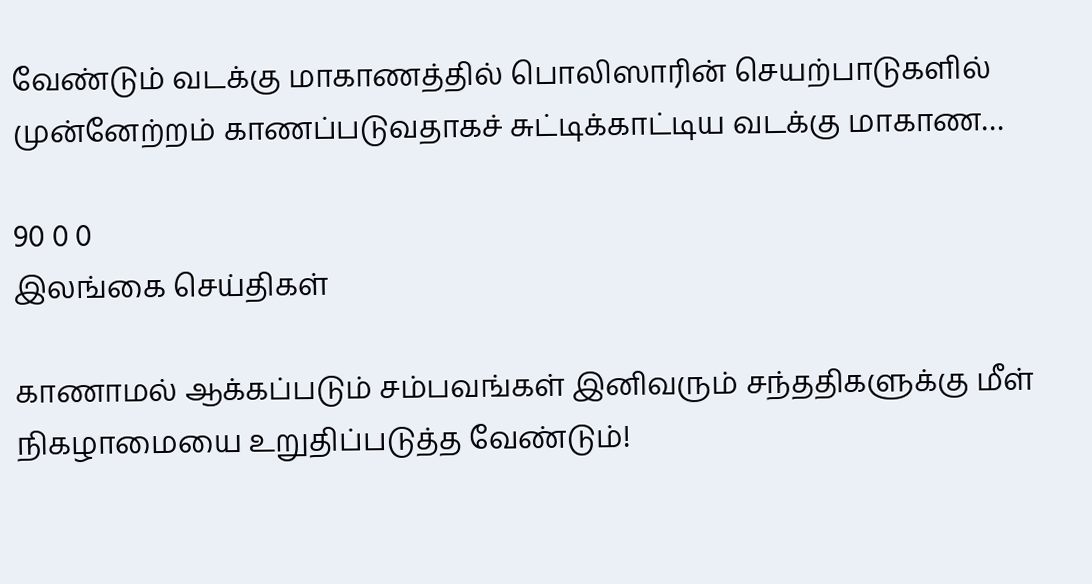வேண்டும் வடக்கு மாகாணத்தில் பொலிஸாரின் செயற்பாடுகளில் முன்னேற்றம் காணப்படுவதாகச் சுட்டிக்காட்டிய வடக்கு மாகாண…

90 0 0
இலங்கை செய்திகள்

காணாமல் ஆக்கப்படும் சம்பவங்கள் இனிவரும் சந்ததிகளுக்கு மீள் நிகழாமையை உறுதிப்படுத்த வேண்டும்!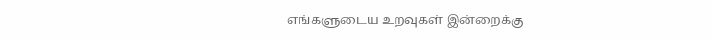எங்களுடைய உறவுகள் இன்றைக்கு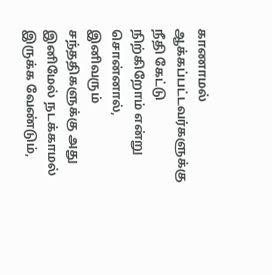காணாமல் ஆக்கப்பட்டவர்களுக்கு நீதி கேட்டு நிற்கிறோம் என்று சொன்னால், இனிவரும் சந்ததிகளுக்கு அது இனிமேல் நடக்காமல் இருக்க வேண்டும்,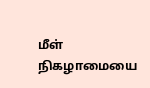மீள் நிகழாமையை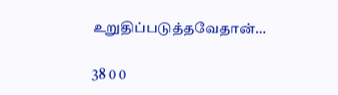உறுதிப்படுத்தவேதான்…

38 0 0